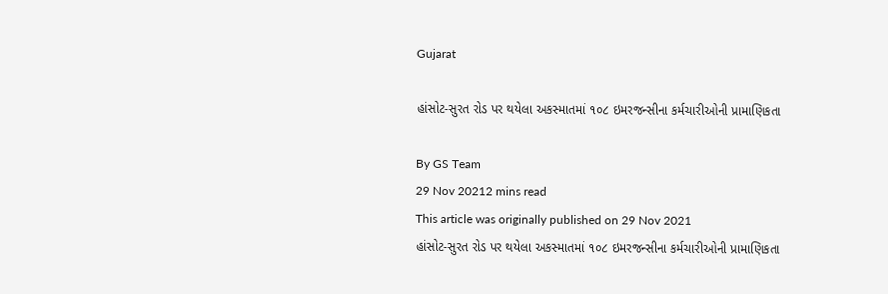Gujarat

હાંસોટ-સુરત રોડ પર થયેલા અકસ્માતમાં ૧૦૮ ઇમરજન્સીના કર્મચારીઓની પ્રામાણિકતા

By GS Team
29 Nov 20212 mins read
This article was originally published on 29 Nov 2021
હાંસોટ-સુરત રોડ પર થયેલા અકસ્માતમાં ૧૦૮ ઇમરજન્સીના કર્મચારીઓની પ્રામાણિકતા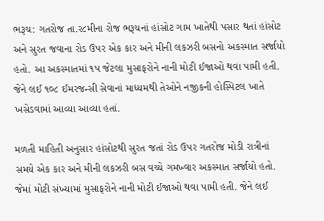ભરૂચ: ગતરોજ તા.ર૮મીના રોજ ભરૂચનાં હાંસોટ ગામ ખાતેથી પસાર થતાં હાંસોટ અને સુરત જવાના રોડ ઉપર એક કાર અને મીની લકઝરી બસનો અકસ્માત સર્જાયો હતો. આ અકસ્માતમાં ૧પ જેટલા મુસાફરોને નાની મોટી ઈજાઓ થવા પામી હતી. જેને લઈ ૧૦૮ ઈમરજન્સી સેવાનાં માધ્યમથી તેઓને નજીકની હોસ્પિટલ ખાતે ખસેડવામાં આવ્યા આવ્યા હતાં.

મળતી માહિતી અનુસાર હાંસોટથી સુરત જતાં રોડ ઉપર ગતરોજ મોડી રાત્રીનાં સમયે એક કાર અને મીની લકઝરી બસ વચ્ચે ગમખ્વાર અકસ્માત સર્જાયો હતો. જેમાં મોટી સંખ્યામાં મુસાફરોને નાની મોટી ઈજાઓ થવા પામી હતી. જેને લઈ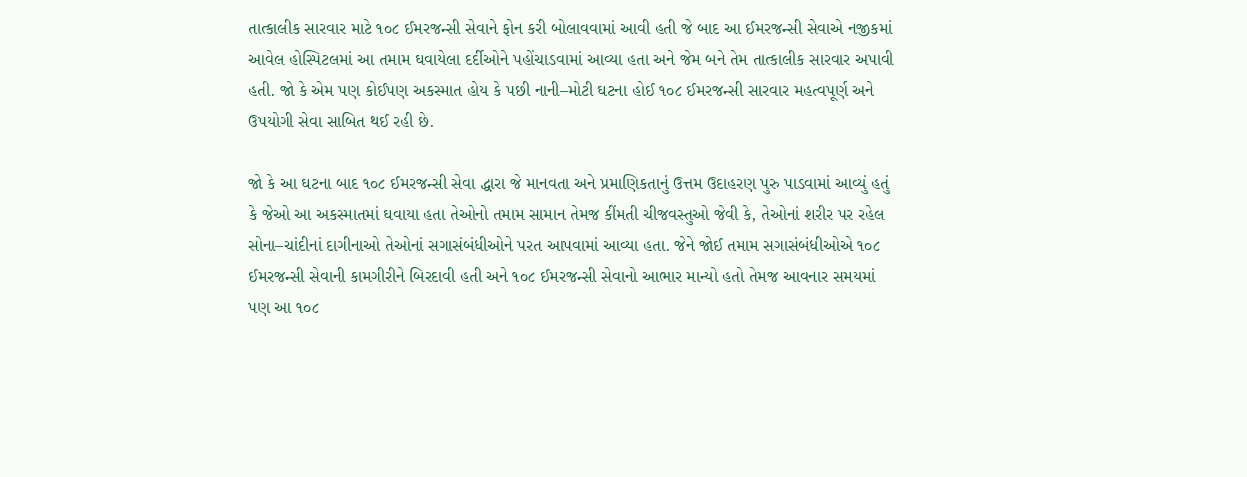તાત્કાલીક સારવાર માટે ૧૦૮ ઈમરજન્સી સેવાને ફોન કરી બોલાવવામાં આવી હતી જે બાદ આ ઈમરજન્સી સેવાએ નજીકમાં આવેલ હોસ્પિટલમાં આ તમામ ઘવાયેલા દર્દીઓને પહોંચાડવામાં આવ્યા હતા અને જેમ બને તેમ તાત્કાલીક સારવાર અપાવી હતી. જો કે એમ પણ કોઈપણ અકસ્માત હોય કે પછી નાની–મોટી ઘટના હોઈ ૧૦૮ ઈમરજન્સી સારવાર મહત્વપૂર્ણ અને ઉપયોગી સેવા સાબિત થઈ રહી છે.

જો કે આ ઘટના બાદ ૧૦૮ ઈમરજન્સી સેવા દ્ધારા જે માનવતા અને પ્રમાણિકતાનું ઉત્તમ ઉદાહરણ પુરુ પાડવામાં આવ્યું હતું કે જેઓ આ અકસ્માતમાં ઘવાયા હતા તેઓનો તમામ સામાન તેમજ કીંમતી ચીજવસ્તુઓ જેવી કે, તેઓનાં શરીર પર રહેલ સોના–ચાંદીનાં દાગીનાઓ તેઓનાં સગાસંબંધીઓને પરત આપવામાં આવ્યા હતા. જેને જોઈ તમામ સગાસંબંધીઓએ ૧૦૮ ઈમરજન્સી સેવાની કામગીરીને બિરદાવી હતી અને ૧૦૮ ઈમરજન્સી સેવાનો આભાર માન્યો હતો તેમજ આવનાર સમયમાં પણ આ ૧૦૮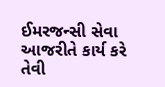ઈમરજન્સી સેવા આજરીતે કાર્ય કરે તેવી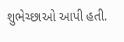શુભેચ્છાઓ આપી હતી.